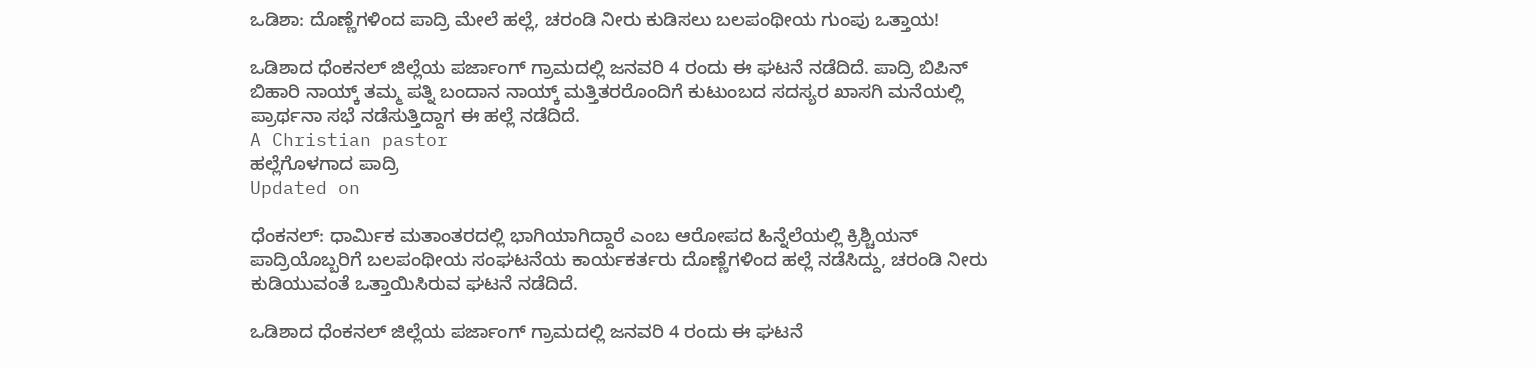ಒಡಿಶಾ: ದೊಣ್ಣೆಗಳಿಂದ ಪಾದ್ರಿ ಮೇಲೆ ಹಲ್ಲೆ, ಚರಂಡಿ ನೀರು ಕುಡಿಸಲು ಬಲಪಂಥೀಯ ಗುಂಪು ಒತ್ತಾಯ!

ಒಡಿಶಾದ ಧೆಂಕನಲ್ ಜಿಲ್ಲೆಯ ಪರ್ಜಾಂಗ್ ಗ್ರಾಮದಲ್ಲಿ ಜನವರಿ 4 ರಂದು ಈ ಘಟನೆ ನಡೆದಿದೆ. ಪಾದ್ರಿ ಬಿಪಿನ್ ಬಿಹಾರಿ ನಾಯ್ಕ್ ತಮ್ಮ ಪತ್ನಿ ಬಂದಾನ ನಾಯ್ಕ್ ಮತ್ತಿತರರೊಂದಿಗೆ ಕುಟುಂಬದ ಸದಸ್ಯರ ಖಾಸಗಿ ಮನೆಯಲ್ಲಿ ಪ್ರಾರ್ಥನಾ ಸಭೆ ನಡೆಸುತ್ತಿದ್ದಾಗ ಈ ಹಲ್ಲೆ ನಡೆದಿದೆ.
A Christian pastor
ಹಲ್ಲೆಗೊಳಗಾದ ಪಾದ್ರಿ
Updated on

ಧೆಂಕನಲ್: ಧಾರ್ಮಿಕ ಮತಾಂತರದಲ್ಲಿ ಭಾಗಿಯಾಗಿದ್ದಾರೆ ಎಂಬ ಆರೋಪದ ಹಿನ್ನೆಲೆಯಲ್ಲಿ ಕ್ರಿಶ್ಚಿಯನ್ ಪಾದ್ರಿಯೊಬ್ಬರಿಗೆ ಬಲಪಂಥೀಯ ಸಂಘಟನೆಯ ಕಾರ್ಯಕರ್ತರು ದೊಣ್ಣೆಗಳಿಂದ ಹಲ್ಲೆ ನಡೆಸಿದ್ದು, ಚರಂಡಿ ನೀರು ಕುಡಿಯುವಂತೆ ಒತ್ತಾಯಿಸಿರುವ ಘಟನೆ ನಡೆದಿದೆ.

ಒಡಿಶಾದ ಧೆಂಕನಲ್ ಜಿಲ್ಲೆಯ ಪರ್ಜಾಂಗ್ ಗ್ರಾಮದಲ್ಲಿ ಜನವರಿ 4 ರಂದು ಈ ಘಟನೆ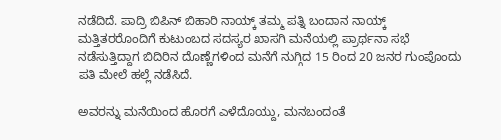ನಡೆದಿದೆ. ಪಾದ್ರಿ ಬಿಪಿನ್ ಬಿಹಾರಿ ನಾಯ್ಕ್ ತಮ್ಮ ಪತ್ನಿ ಬಂದಾನ ನಾಯ್ಕ್ ಮತ್ತಿತರರೊಂದಿಗೆ ಕುಟುಂಬದ ಸದಸ್ಯರ ಖಾಸಗಿ ಮನೆಯಲ್ಲಿ ಪ್ರಾರ್ಥನಾ ಸಭೆ ನಡೆಸುತ್ತಿದ್ದಾಗ ಬಿದಿರಿನ ದೊಣ್ಣೆಗಳಿಂದ ಮನೆಗೆ ನುಗ್ಗಿದ 15 ರಿಂದ 20 ಜನರ ಗುಂಪೊಂದು ಪತಿ ಮೇಲೆ ಹಲ್ಲೆ ನಡೆಸಿದೆ.

ಅವರನ್ನು ಮನೆಯಿಂದ ಹೊರಗೆ ಎಳೆದೊಯ್ದು, ಮನಬಂದಂತೆ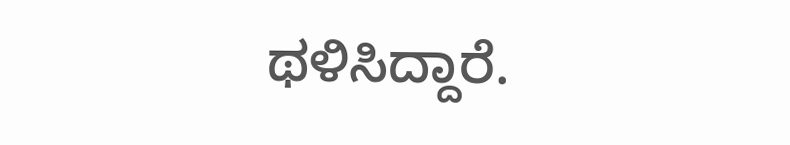ಥಳಿಸಿದ್ದಾರೆ.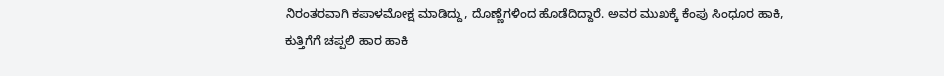ನಿರಂತರವಾಗಿ ಕಪಾಳಮೋಕ್ಷ ಮಾಡಿದ್ದು, ದೊಣ್ಣೆಗಳಿಂದ ಹೊಡೆದಿದ್ದಾರೆ. ಅವರ ಮುಖಕ್ಕೆ ಕೆಂಪು ಸಿಂಧೂರ ಹಾಕಿ, ಕುತ್ತಿಗೆಗೆ ಚಪ್ಪಲಿ ಹಾರ ಹಾಕಿ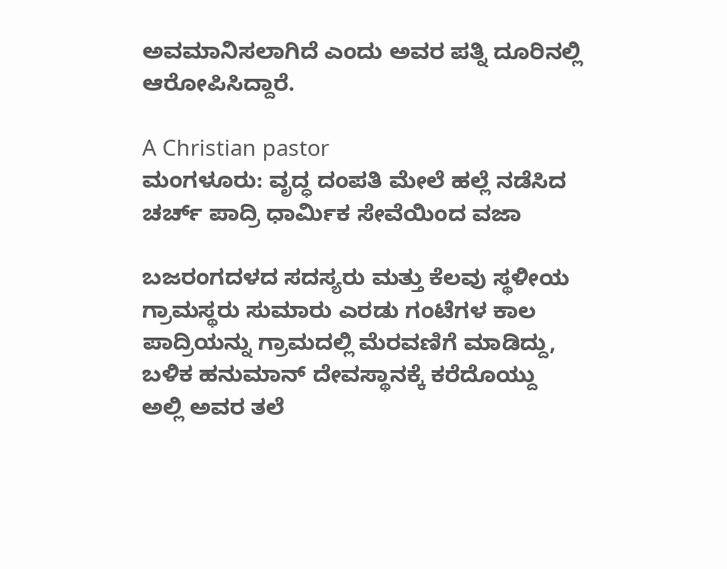ಅವಮಾನಿಸಲಾಗಿದೆ ಎಂದು ಅವರ ಪತ್ನಿ ದೂರಿನಲ್ಲಿ ಆರೋಪಿಸಿದ್ದಾರೆ.

A Christian pastor
ಮಂಗಳೂರು: ವೃದ್ಧ ದಂಪತಿ ಮೇಲೆ ಹಲ್ಲೆ ನಡೆಸಿದ ಚರ್ಚ್ ಪಾದ್ರಿ ಧಾರ್ಮಿಕ ಸೇವೆಯಿಂದ ವಜಾ

ಬಜರಂಗದಳದ ಸದಸ್ಯರು ಮತ್ತು ಕೆಲವು ಸ್ಥಳೀಯ ಗ್ರಾಮಸ್ಥರು ಸುಮಾರು ಎರಡು ಗಂಟೆಗಳ ಕಾಲ ಪಾದ್ರಿಯನ್ನು ಗ್ರಾಮದಲ್ಲಿ ಮೆರವಣಿಗೆ ಮಾಡಿದ್ದು, ಬಳಿಕ ಹನುಮಾನ್ ದೇವಸ್ಥಾನಕ್ಕೆ ಕರೆದೊಯ್ದು ಅಲ್ಲಿ ಅವರ ತಲೆ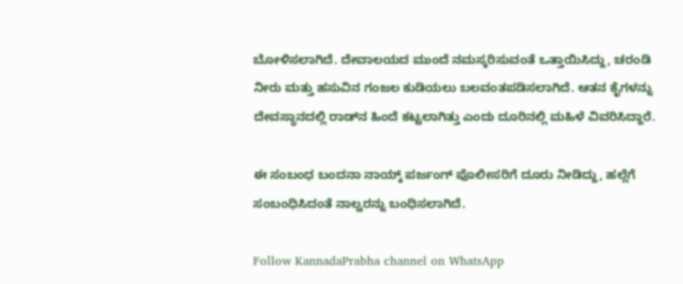ಬೋಳಿಸಲಾಗಿದೆ. ದೇವಾಲಯದ ಮುಂದೆ ನಮಸ್ಕರಿಸುವಂತೆ ಒತ್ತಾಯಿಸಿದ್ದು, ಚರಂಡಿ ನೀರು ಮತ್ತು ಹಸುವಿನ ಗಂಜಲ ಕುಡಿಯಲು ಬಲವಂತಪಡಿಸಲಾಗಿದೆ. ಆತನ ಕೈಗಳನ್ನು ದೇವಸ್ಥಾನದಲ್ಲಿ ರಾಡ್‌ನ ಹಿಂದೆ ಕಟ್ಟಲಾಗಿತ್ತು ಎಂದು ದೂರಿನಲ್ಲಿ ಮಹಿಳೆ ವಿವರಿಸಿದ್ದಾರೆ.

ಈ ಸಂಬಂಧ ಬಂದನಾ ನಾಯ್ಕ್ ಪರ್ಜಂಗ್ ಪೊಲೀಸರಿಗೆ ದೂರು ನೀಡಿದ್ದು, ಹಲ್ಲೆಗೆ ಸಂಬಂಧಿಸಿದಂತೆ ನಾಲ್ವರನ್ನು ಬಂಧಿಸಲಾಗಿದೆ.

Follow KannadaPrabha channel on WhatsApp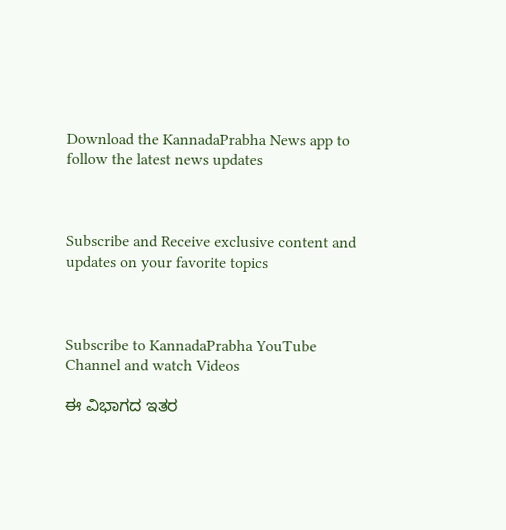Download the KannadaPrabha News app to follow the latest news updates



Subscribe and Receive exclusive content and updates on your favorite topics



Subscribe to KannadaPrabha YouTube Channel and watch Videos

ಈ ವಿಭಾಗದ ಇತರ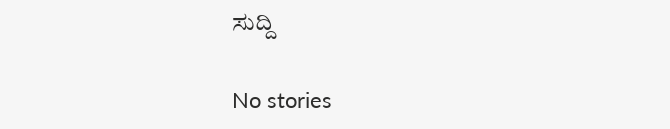ಸುದ್ದಿ

No stories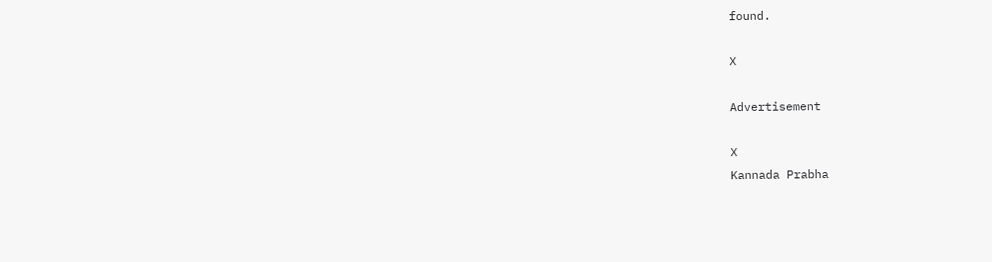found.

X

Advertisement

X
Kannada Prabha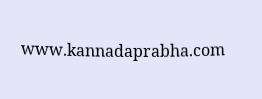www.kannadaprabha.com